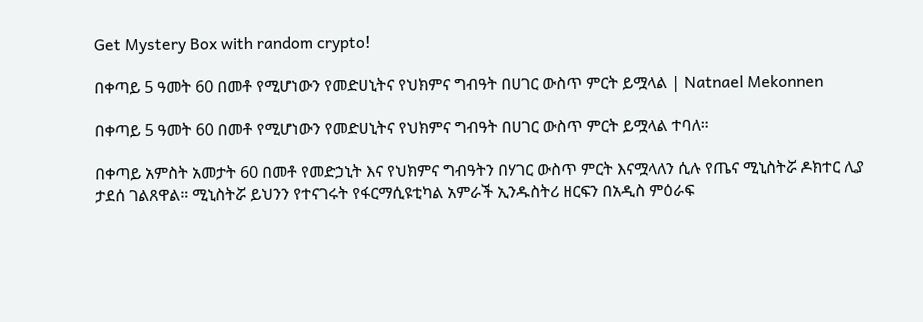Get Mystery Box with random crypto!

በቀጣይ 5 ዓመት 60 በመቶ የሚሆነውን የመድሀኒትና የህክምና ግብዓት በሀገር ውስጥ ምርት ይሟላል | Natnael Mekonnen

በቀጣይ 5 ዓመት 60 በመቶ የሚሆነውን የመድሀኒትና የህክምና ግብዓት በሀገር ውስጥ ምርት ይሟላል ተባለ።

በቀጣይ አምስት አመታት 60 በመቶ የመድኃኒት እና የህክምና ግብዓትን በሃገር ውስጥ ምርት እናሟላለን ሲሉ የጤና ሚኒስትሯ ዶክተር ሊያ ታደሰ ገልጸዋል። ሚኒስትሯ ይህንን የተናገሩት የፋርማሲዩቲካል አምራች ኢንዱስትሪ ዘርፍን በአዲስ ምዕራፍ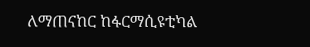ለማጠናከር ከፋርማሲዩቲካል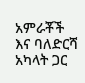አምራቾች እና ባለድርሻ አካላት ጋር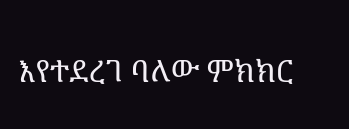እየተደረገ ባለው ምክክር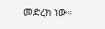መድረክ ነው።